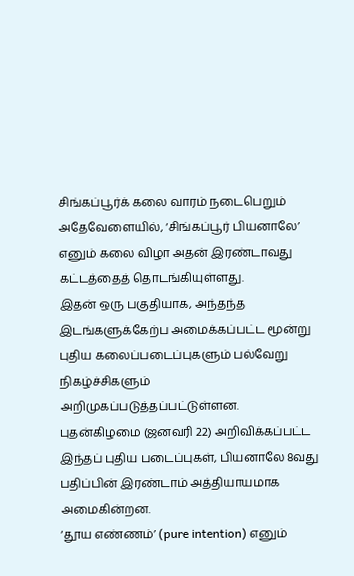சிங்கப்பூர்க் கலை வாரம் நடைபெறும் அதேவேளையில், ‘சிங்கப்பூர் பியனாலே’ எனும் கலை விழா அதன் இரண்டாவது கட்டத்தைத் தொடங்கியுள்ளது.
இதன் ஒரு பகுதியாக, அந்தந்த இடங்களுக்கேற்ப அமைக்கப்பட்ட மூன்று புதிய கலைப்படைப்புகளும் பல்வேறு நிகழ்ச்சிகளும் அறிமுகப்படுத்தப்பட்டுள்ளன.
புதன்கிழமை (ஜனவரி 22) அறிவிக்கப்பட்ட இந்தப் புதிய படைப்புகள், பியனாலே 8வது பதிப்பின் இரண்டாம் அத்தியாயமாக அமைகின்றன.
‘தூய எண்ணம்’ (pure intention) எனும்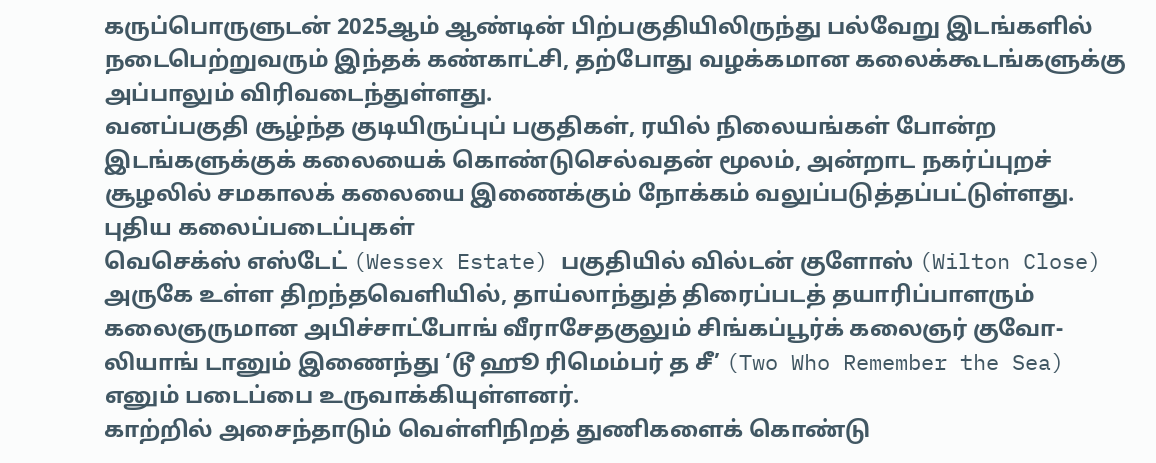கருப்பொருளுடன் 2025ஆம் ஆண்டின் பிற்பகுதியிலிருந்து பல்வேறு இடங்களில் நடைபெற்றுவரும் இந்தக் கண்காட்சி, தற்போது வழக்கமான கலைக்கூடங்களுக்கு அப்பாலும் விரிவடைந்துள்ளது.
வனப்பகுதி சூழ்ந்த குடியிருப்புப் பகுதிகள், ரயில் நிலையங்கள் போன்ற இடங்களுக்குக் கலையைக் கொண்டுசெல்வதன் மூலம், அன்றாட நகர்ப்புறச் சூழலில் சமகாலக் கலையை இணைக்கும் நோக்கம் வலுப்படுத்தப்பட்டுள்ளது.
புதிய கலைப்படைப்புகள்
வெசெக்ஸ் எஸ்டேட் (Wessex Estate) பகுதியில் வில்டன் குளோஸ் (Wilton Close) அருகே உள்ள திறந்தவெளியில், தாய்லாந்துத் திரைப்படத் தயாரிப்பாளரும் கலைஞருமான அபிச்சாட்போங் வீராசேதகுலும் சிங்கப்பூர்க் கலைஞர் குவோ-லியாங் டானும் இணைந்து ‘டூ ஹூ ரிமெம்பர் த சீ’ (Two Who Remember the Sea) எனும் படைப்பை உருவாக்கியுள்ளனர்.
காற்றில் அசைந்தாடும் வெள்ளிநிறத் துணிகளைக் கொண்டு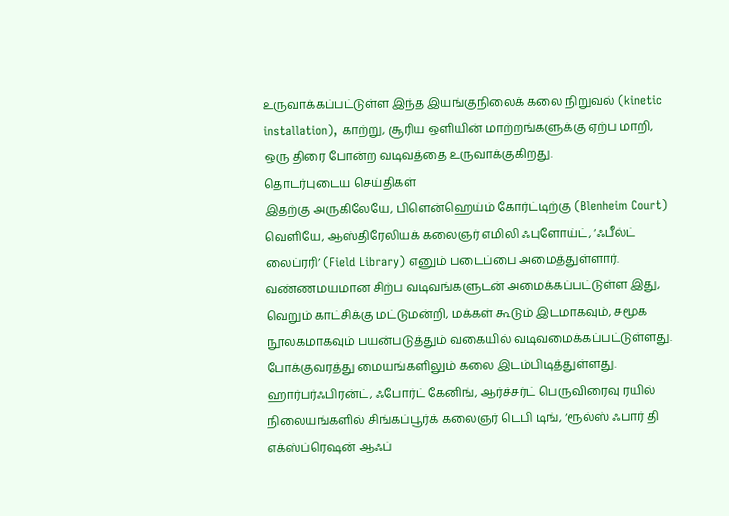உருவாக்கப்பட்டுள்ள இந்த இயங்குநிலைக் கலை நிறுவல் (kinetic installation), காற்று, சூரிய ஒளியின் மாற்றங்களுக்கு ஏற்ப மாறி, ஒரு திரை போன்ற வடிவத்தை உருவாக்குகிறது.
தொடர்புடைய செய்திகள்
இதற்கு அருகிலேயே, பிளென்ஹெய்ம் கோர்ட்டிற்கு (Blenheim Court) வெளியே, ஆஸ்திரேலியக் கலைஞர் எமிலி ஃபுளோய்ட், ‘ஃபீல்ட் லைப்ரரி’ (Field Library) எனும் படைப்பை அமைத்துள்ளார். வண்ணமயமான சிற்ப வடிவங்களுடன் அமைக்கப்பட்டுள்ள இது, வெறும் காட்சிக்கு மட்டுமன்றி, மக்கள் கூடும் இடமாகவும், சமூக நூலகமாகவும் பயன்படுத்தும் வகையில் வடிவமைக்கப்பட்டுள்ளது.
போக்குவரத்து மையங்களிலும் கலை இடம்பிடித்துள்ளது. ஹார்பர்ஃபிரன்ட், ஃபோர்ட் கேனிங், ஆர்ச்சர்ட் பெருவிரைவு ரயில் நிலையங்களில் சிங்கப்பூர்க் கலைஞர் டெபி டிங், ‘ரூல்ஸ் ஃபார் தி எக்ஸ்ப்ரெஷன் ஆஃப்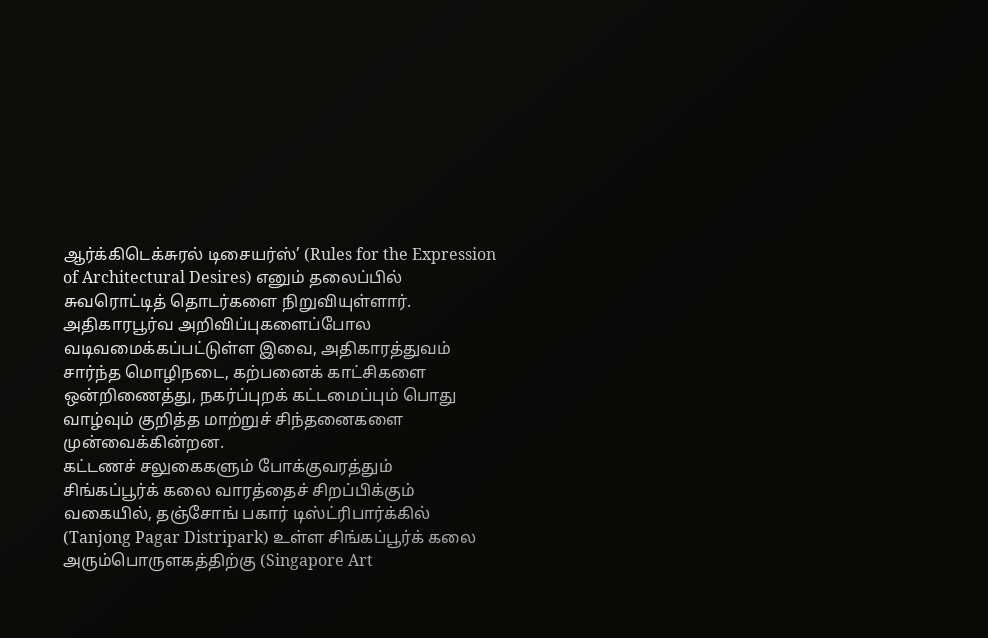ஆர்க்கிடெக்சுரல் டிசையர்ஸ்’ (Rules for the Expression of Architectural Desires) எனும் தலைப்பில் சுவரொட்டித் தொடர்களை நிறுவியுள்ளார்.
அதிகாரபூர்வ அறிவிப்புகளைப்போல வடிவமைக்கப்பட்டுள்ள இவை, அதிகாரத்துவம் சார்ந்த மொழிநடை, கற்பனைக் காட்சிகளை ஒன்றிணைத்து, நகர்ப்புறக் கட்டமைப்பும் பொது வாழ்வும் குறித்த மாற்றுச் சிந்தனைகளை முன்வைக்கின்றன.
கட்டணச் சலுகைகளும் போக்குவரத்தும்
சிங்கப்பூர்க் கலை வாரத்தைச் சிறப்பிக்கும் வகையில், தஞ்சோங் பகார் டிஸ்ட்ரிபார்க்கில் (Tanjong Pagar Distripark) உள்ள சிங்கப்பூர்க் கலை அரும்பொருளகத்திற்கு (Singapore Art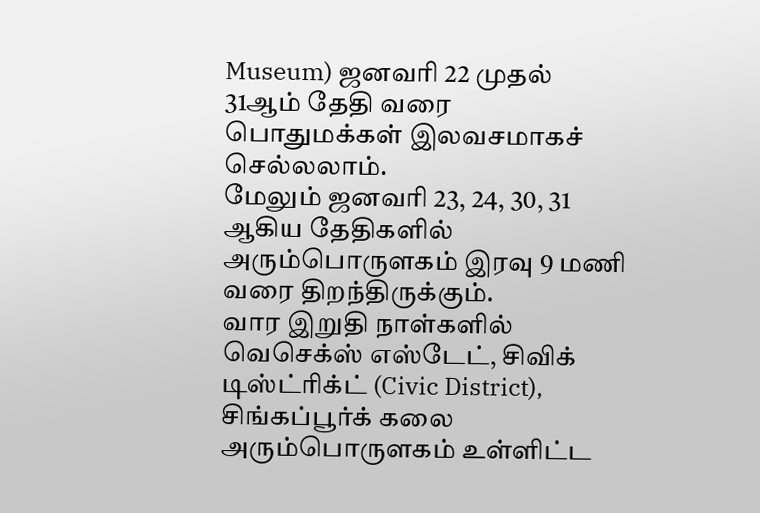Museum) ஜனவரி 22 முதல் 31ஆம் தேதி வரை பொதுமக்கள் இலவசமாகச் செல்லலாம்.
மேலும் ஜனவரி 23, 24, 30, 31 ஆகிய தேதிகளில் அரும்பொருளகம் இரவு 9 மணி வரை திறந்திருக்கும்.
வார இறுதி நாள்களில் வெசெக்ஸ் எஸ்டேட், சிவிக் டிஸ்ட்ரிக்ட் (Civic District), சிங்கப்பூர்க் கலை அரும்பொருளகம் உள்ளிட்ட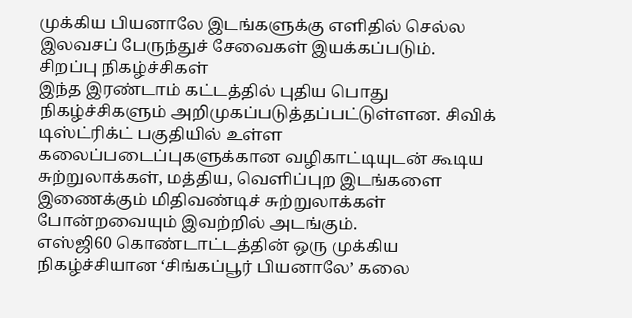முக்கிய பியனாலே இடங்களுக்கு எளிதில் செல்ல இலவசப் பேருந்துச் சேவைகள் இயக்கப்படும்.
சிறப்பு நிகழ்ச்சிகள்
இந்த இரண்டாம் கட்டத்தில் புதிய பொது நிகழ்ச்சிகளும் அறிமுகப்படுத்தப்பட்டுள்ளன. சிவிக் டிஸ்ட்ரிக்ட் பகுதியில் உள்ள கலைப்படைப்புகளுக்கான வழிகாட்டியுடன் கூடிய சுற்றுலாக்கள், மத்திய, வெளிப்புற இடங்களை இணைக்கும் மிதிவண்டிச் சுற்றுலாக்கள் போன்றவையும் இவற்றில் அடங்கும்.
எஸ்ஜி60 கொண்டாட்டத்தின் ஒரு முக்கிய நிகழ்ச்சியான ‘சிங்கப்பூர் பியனாலே’ கலை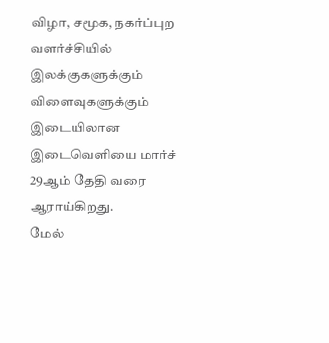விழா, சமூக, நகர்ப்புற வளர்ச்சியில் இலக்குகளுக்கும் விளைவுகளுக்கும் இடையிலான இடைவெளியை மார்ச் 29ஆம் தேதி வரை ஆராய்கிறது.
மேல்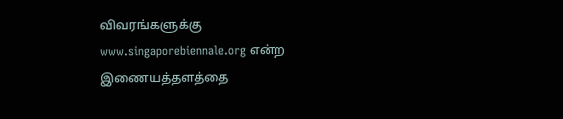விவரங்களுக்கு www.singaporebiennale.org என்ற இணையத்தளத்தை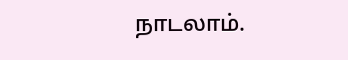நாடலாம்.